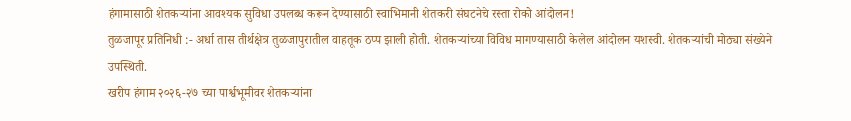हंगामासाठी शेतकऱ्यांना आवश्यक सुविधा उपलब्ध करून देण्यासाठी स्वाभिमानी शेतकरी संघटनेचे रस्ता रोको आंदोलन!
तुळजापूर प्रतिनिधी :- अर्धा तास तीर्थक्षेत्र तुळजापुरातील वाहतूक ठप्प झाली होती. शेतकऱ्यांच्या विविध मागण्यासाठी केलेल आंदोलन यशस्वी. शेतकऱ्यांची मोठ्या संख्येने उपस्थिती.
खरीप हंगाम २०२६-२७ च्या पार्श्वभूमीवर शेतकऱ्यांना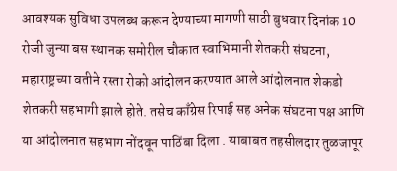आवश्यक सुविधा उपलब्ध करून देण्याच्या मागणी साठी बुधवार दिनांक 10 रोजी जुन्या बस स्थानक समोरील चौकात स्वाभिमानी शेतकरी संघटना, महाराष्ट्रच्या वतीने रस्ता रोको आंदोलन करण्यात आले आंदोलनात शेकडो शेतकरी सहभागी झाले होते. तसेच काँग्रेस रिपाई सह अनेक संघटना पक्ष आणि या आंदोलनात सहभाग नोंदवून पाठिंबा दिला . याबाबत तहसीलदार तुळजापूर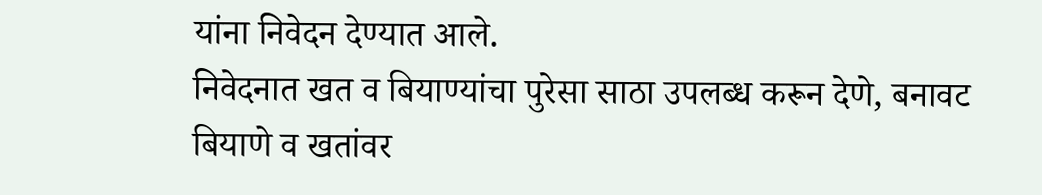यांना निवेदन देण्यात आले.
निवेदनात खत व बियाण्यांचा पुरेसा साठा उपलब्ध करून देणे, बनावट बियाणे व खतांवर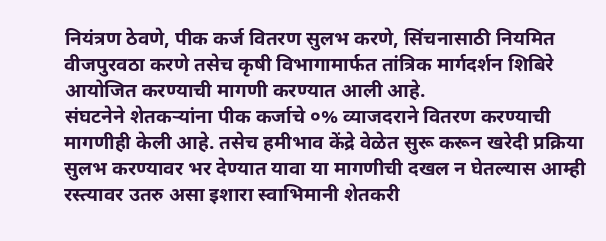नियंत्रण ठेवणे, पीक कर्ज वितरण सुलभ करणे, सिंचनासाठी नियमित वीजपुरवठा करणे तसेच कृषी विभागामार्फत तांत्रिक मार्गदर्शन शिबिरे आयोजित करण्याची मागणी करण्यात आली आहे.
संघटनेने शेतकऱ्यांना पीक कर्जाचे ०% व्याजदराने वितरण करण्याची मागणीही केली आहे. तसेच हमीभाव केंद्रे वेळेत सुरू करून खरेदी प्रक्रिया सुलभ करण्यावर भर देण्यात यावा या मागणीची दखल न घेतल्यास आम्ही रस्त्यावर उतरु असा इशारा स्वाभिमानी शेतकरी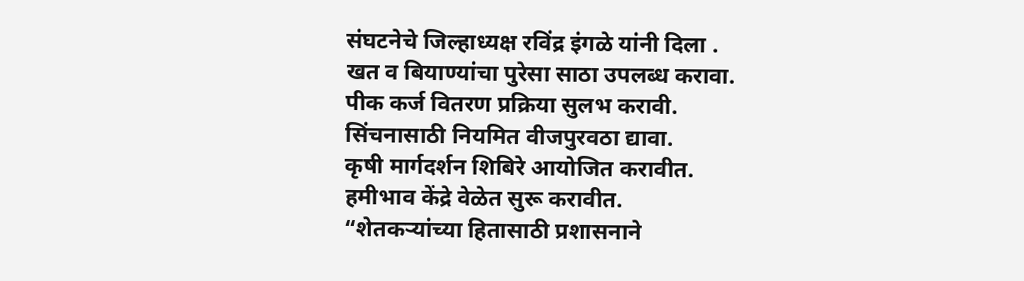संघटनेचे जिल्हाध्यक्ष रविंद्र इंगळे यांनी दिला .
खत व बियाण्यांचा पुरेसा साठा उपलब्ध करावा.
पीक कर्ज वितरण प्रक्रिया सुलभ करावी.
सिंचनासाठी नियमित वीजपुरवठा द्यावा.
कृषी मार्गदर्शन शिबिरे आयोजित करावीत.
हमीभाव केंद्रे वेळेत सुरू करावीत.
“शेतकऱ्यांच्या हितासाठी प्रशासनाने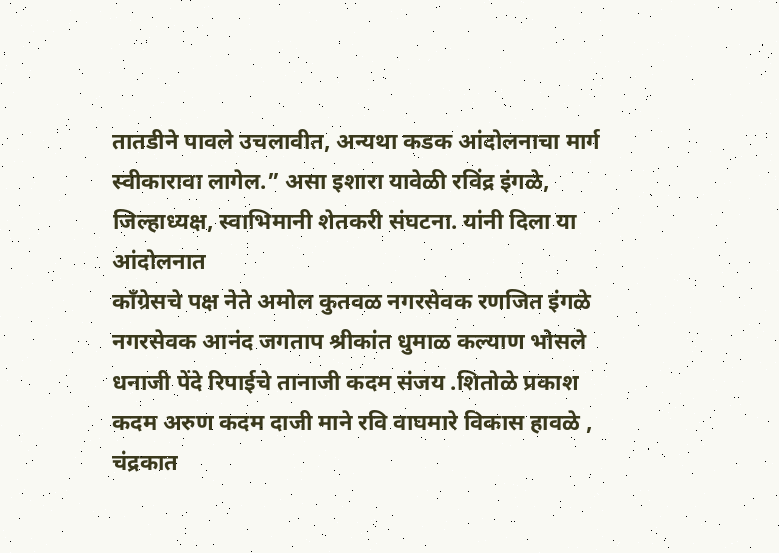तातडीने पावले उचलावीत, अन्यथा कडक आंदोलनाचा मार्ग स्वीकारावा लागेल.” असा इशारा यावेळी रविंद्र इंगळे, जिल्हाध्यक्ष, स्वाभिमानी शेतकरी संघटना. यांनी दिला या आंदोलनात
काँग्रेसचे पक्ष नेते अमोल कुतवळ नगरसेवक रणजित इंगळे नगरसेवक आनंद जगताप श्रीकांत धुमाळ कल्याण भोसले धनाजी पेंदे रिपाईचे तानाजी कदम संजय .शितोळे प्रकाश कदम अरुण कदम दाजी माने रवि वाघमारे विकास हावळे , चंद्रकात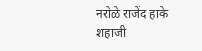नरोळे राजेंद हाके शहाजी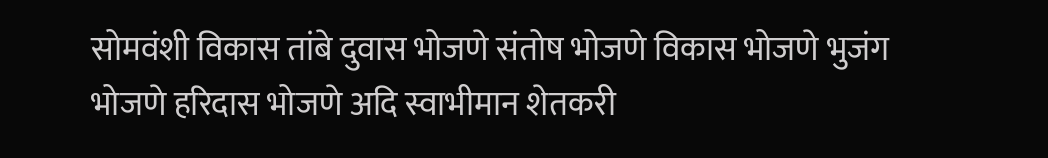सोमवंशी विकास तांबे दुवास भोजणे संतोष भोजणे विकास भोजणे भुजंग भोजणे हरिदास भोजणे अदि स्वाभीमान शेतकरी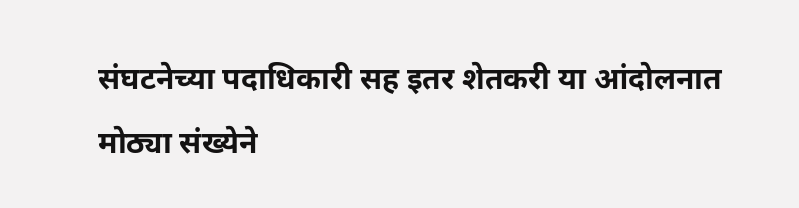संघटनेच्या पदाधिकारी सह इतर शेतकरी या आंदोलनात मोठ्या संख्येने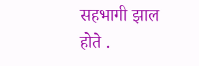सहभागी झाल होते .